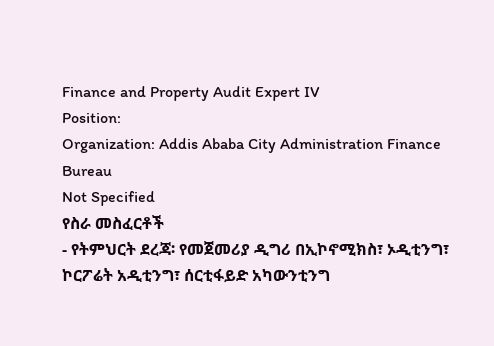Finance and Property Audit Expert IV
Position:
Organization: Addis Ababa City Administration Finance Bureau
Not Specified
የስራ መስፈርቶች
- የትምህርት ደረጃ፡ የመጀመሪያ ዲግሪ በኢኮኖሚክስ፣ ኦዲቲንግ፣ ኮርፖሬት አዲቲንግ፣ ሰርቲፋይድ አካውንቲንግ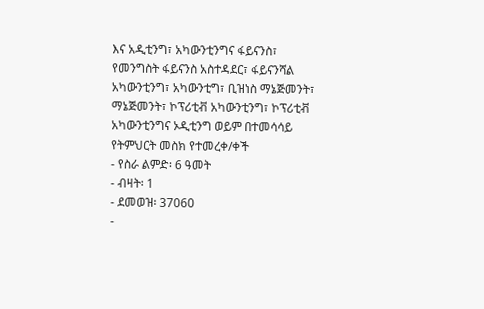እና አዲቲንግ፣ አካውንቲንግና ፋይናንስ፣ የመንግስት ፋይናንስ አስተዳደር፣ ፋይናንሻል አካውንቲንግ፣ አካውንቲግ፣ ቢዝነስ ማኔጅመንት፣ ማኔጅመንት፣ ኮፕሪቲቭ አካውንቲንግ፣ ኮፕሪቲቭ አካውንቲንግና ኦዲቲንግ ወይም በተመሳሳይ የትምህርት መስክ የተመረቀ/ቀች
- የስራ ልምድ፡ 6 ዓመት
- ብዛት፡ 1
- ደመወዝ፡ 37060
-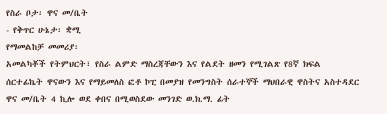የስራ ቦታ፡ ዋና መ/ቤት
- የቅጥር ሁኔታ፡ ቋሚ
የማመልከቻ መመሪያ፡
አመልካቾች የትምህርት፣ የስራ ልምድ ማስረጃቸውን እና የልደት ዘመን የሚገልጽ የ8ኛ ክፍል ሰርተፊኬት ዋናውን እና የማይመለስ ፎቶ ኮፒ በመያዝ የመንግስት ሰራተኞች ማህበራዊ ዋስትና አስተዳደር ዋና መ/ቤት 4 ኪሎ ወደ ቀበና በሚወስደው መንገድ ወ.ክ.ማ. ፊት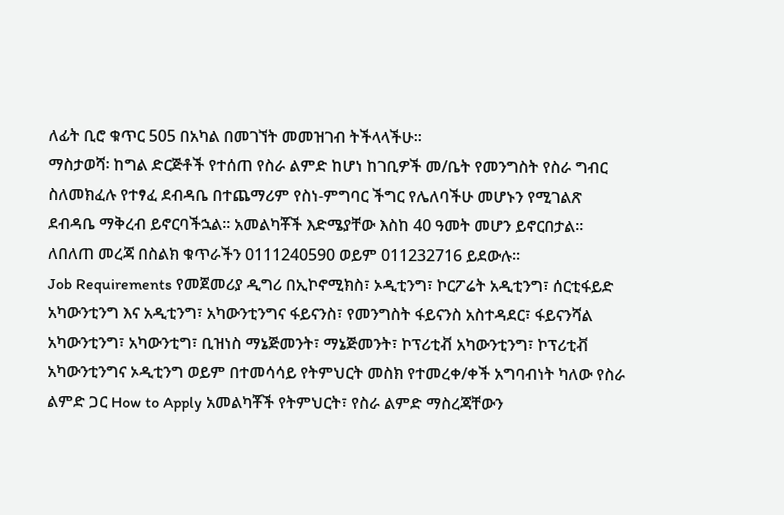ለፊት ቢሮ ቁጥር 505 በአካል በመገኘት መመዝገብ ትችላላችሁ፡፡
ማስታወሻ፡ ከግል ድርጅቶች የተሰጠ የስራ ልምድ ከሆነ ከገቢዎች መ/ቤት የመንግስት የስራ ግብር ስለመክፈሉ የተፃፈ ደብዳቤ በተጨማሪም የስነ-ምግባር ችግር የሌለባችሁ መሆኑን የሚገልጽ ደብዳቤ ማቅረብ ይኖርባችኋል፡፡ አመልካቾች እድሜያቸው እስከ 40 ዓመት መሆን ይኖርበታል፡፡
ለበለጠ መረጃ በስልክ ቁጥራችን 0111240590 ወይም 011232716 ይደውሉ፡፡
Job Requirements የመጀመሪያ ዲግሪ በኢኮኖሚክስ፣ ኦዲቲንግ፣ ኮርፖሬት አዲቲንግ፣ ሰርቲፋይድ አካውንቲንግ እና አዲቲንግ፣ አካውንቲንግና ፋይናንስ፣ የመንግስት ፋይናንስ አስተዳደር፣ ፋይናንሻል አካውንቲንግ፣ አካውንቲግ፣ ቢዝነስ ማኔጅመንት፣ ማኔጅመንት፣ ኮፕሪቲቭ አካውንቲንግ፣ ኮፕሪቲቭ አካውንቲንግና ኦዲቲንግ ወይም በተመሳሳይ የትምህርት መስክ የተመረቀ/ቀች አግባብነት ካለው የስራ ልምድ ጋር How to Apply አመልካቾች የትምህርት፣ የስራ ልምድ ማስረጃቸውን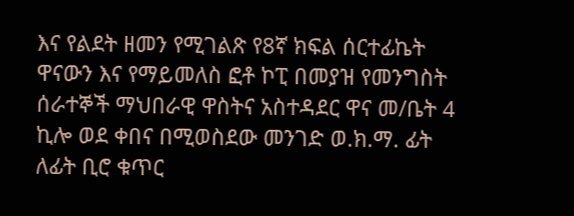እና የልደት ዘመን የሚገልጽ የ8ኛ ክፍል ሰርተፊኬት ዋናውን እና የማይመለስ ፎቶ ኮፒ በመያዝ የመንግስት ሰራተኞች ማህበራዊ ዋስትና አስተዳደር ዋና መ/ቤት 4 ኪሎ ወደ ቀበና በሚወስደው መንገድ ወ.ክ.ማ. ፊት ለፊት ቢሮ ቁጥር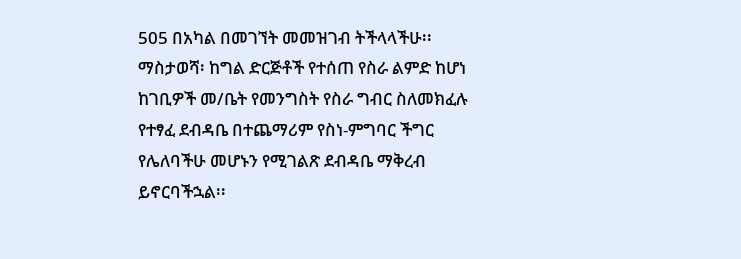505 በአካል በመገኘት መመዝገብ ትችላላችሁ፡፡ ማስታወሻ፡ ከግል ድርጅቶች የተሰጠ የስራ ልምድ ከሆነ ከገቢዎች መ/ቤት የመንግስት የስራ ግብር ስለመክፈሉ የተፃፈ ደብዳቤ በተጨማሪም የስነ-ምግባር ችግር የሌለባችሁ መሆኑን የሚገልጽ ደብዳቤ ማቅረብ ይኖርባችኋል፡፡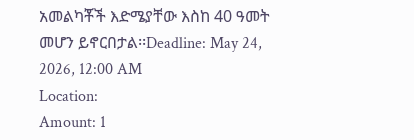አመልካቾች እድሜያቸው እስከ 40 ዓመት መሆን ይኖርበታል፡፡Deadline: May 24, 2026, 12:00 AM
Location:
Amount: 1